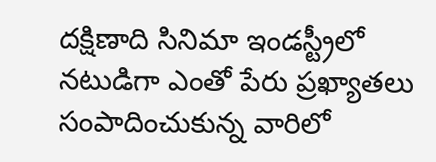దక్షిణాది సినిమా ఇండస్ట్రీలో నటుడిగా ఎంతో పేరు ప్రఖ్యాతలు సంపాదించుకున్న వారిలో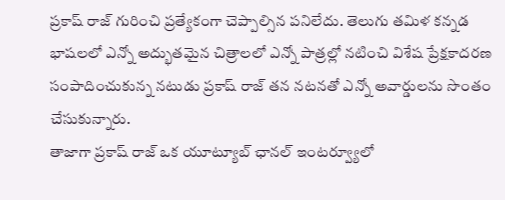ప్రకాష్ రాజ్ గురించి ప్రత్యేకంగా చెప్పాల్సిన పనిలేదు. తెలుగు తమిళ కన్నడ భాషలలో ఎన్నో అద్భుతమైన చిత్రాలలో ఎన్నో పాత్రల్లో నటించి విశేష ప్రేక్షకాదరణ సంపాదించుకున్న నటుడు ప్రకాష్ రాజ్ తన నటనతో ఎన్నో అవార్డులను సొంతం చేసుకున్నారు.
తాజాగా ప్రకాష్ రాజ్ ఒక యూట్యూబ్ ఛానల్ ఇంటర్వ్యూలో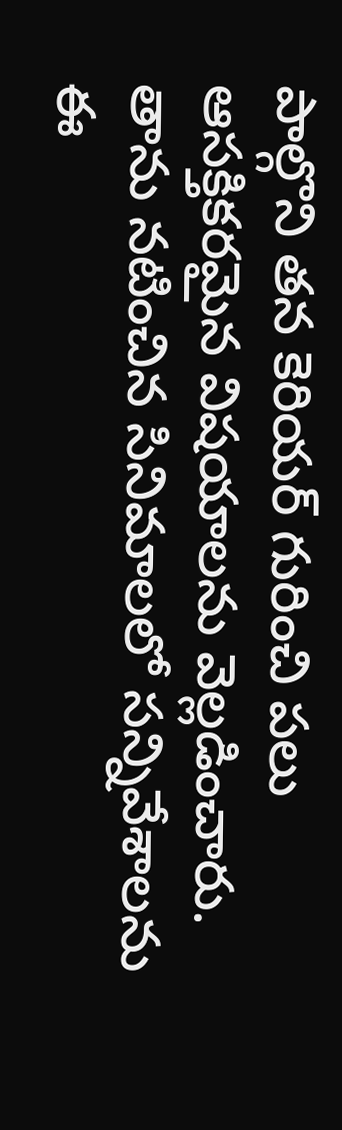పాల్గొని తన కెరియర్ గురించి పలు ఆసక్తికరమైన విషయాలను వెల్లడించారు. తాను నటించిన సినిమాలలో సన్నివేశాలను ఈ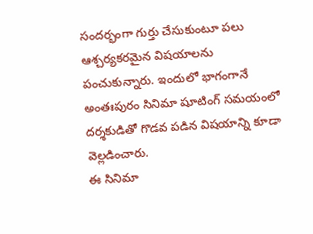సందర్భంగా గుర్తు చేసుకుంటూ పలు ఆశ్చర్యకరమైన విషయాలను పంచుకున్నారు. ఇందులో భాగంగానే అంతఃపురం సినిమా షూటింగ్ సమయంలో దర్శకుడితో గొడవ పడిన విషయాన్ని కూడా వెల్లడించారు.
ఈ సినిమా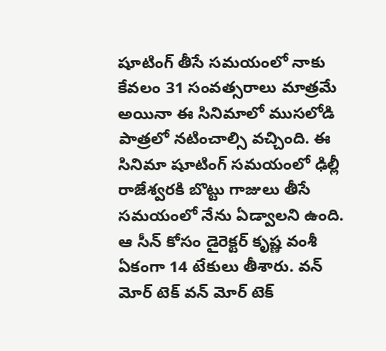షూటింగ్ తీసే సమయంలో నాకు కేవలం 31 సంవత్సరాలు మాత్రమే అయినా ఈ సినిమాలో ముసలోడి పాత్రలో నటించాల్సి వచ్చింది. ఈ సినిమా షూటింగ్ సమయంలో ఢిల్లీ రాజేశ్వరకి బొట్టు గాజులు తీసే సమయంలో నేను ఏడ్వాలని ఉంది. ఆ సీన్ కోసం డైరెక్టర్ కృష్ణ వంశీ ఏకంగా 14 టేకులు తీశారు. వన్ మోర్ టెక్ వన్ మోర్ టెక్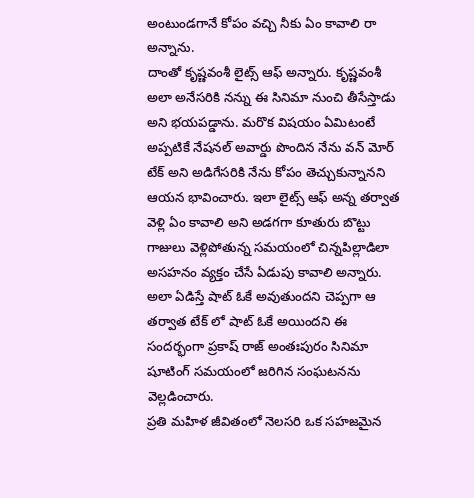అంటుండగానే కోపం వచ్చి నీకు ఏం కావాలి రా అన్నాను.
దాంతో కృష్ణవంశీ లైట్స్ ఆఫ్ అన్నారు. కృష్ణవంశీ అలా అనేసరికి నన్ను ఈ సినిమా నుంచి తీసేస్తాడు అని భయపడ్డాను. మరొక విషయం ఏమిటంటే అప్పటికే నేషనల్ అవార్డు పొందిన నేను వన్ మోర్ టేక్ అని అడిగేసరికి నేను కోపం తెచ్చుకున్నానని ఆయన భావించారు. ఇలా లైట్స్ ఆఫ్ అన్న తర్వాత వెళ్లి ఏం కావాలి అని అడగగా కూతురు బొట్టు గాజులు వెళ్లిపోతున్న సమయంలో చిన్నపిల్లాడిలా అసహనం వ్యక్తం చేసే ఏడుపు కావాలి అన్నారు. అలా ఏడిస్తే షాట్ ఓకే అవుతుందని చెప్పగా ఆ తర్వాత టేక్ లో షాట్ ఓకే అయిందని ఈ సందర్భంగా ప్రకాష్ రాజ్ అంతఃపురం సినిమా షూటింగ్ సమయంలో జరిగిన సంఘటనను వెల్లడించారు.
ప్రతి మహిళ జీవితంలో నెలసరి ఒక సహజమైన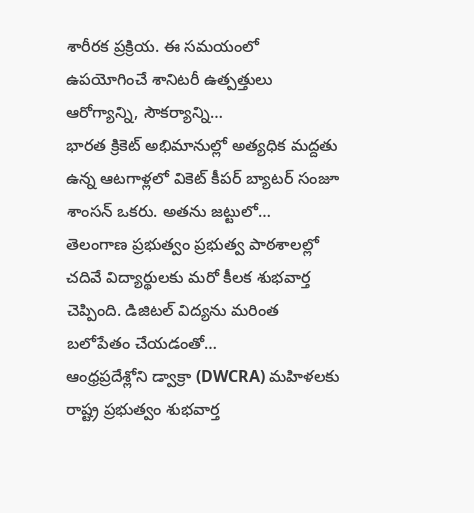శారీరక ప్రక్రియ. ఈ సమయంలో ఉపయోగించే శానిటరీ ఉత్పత్తులు ఆరోగ్యాన్ని, సౌకర్యాన్ని…
భారత క్రికెట్ అభిమానుల్లో అత్యధిక మద్దతు ఉన్న ఆటగాళ్లలో వికెట్ కీపర్ బ్యాటర్ సంజూ శాంసన్ ఒకరు. అతను జట్టులో…
తెలంగాణ ప్రభుత్వం ప్రభుత్వ పాఠశాలల్లో చదివే విద్యార్థులకు మరో కీలక శుభవార్త చెప్పింది. డిజిటల్ విద్యను మరింత బలోపేతం చేయడంతో…
ఆంధ్రప్రదేశ్లోని డ్వాక్రా (DWCRA) మహిళలకు రాష్ట్ర ప్రభుత్వం శుభవార్త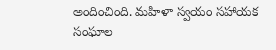అందించింది. మహిళా స్వయం సహాయక సంఘాల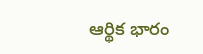ఆర్థిక భారం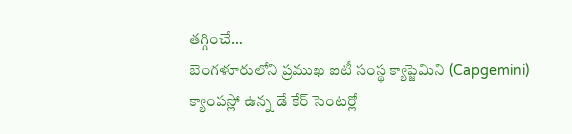తగ్గించే…
బెంగళూరులోని ప్రముఖ ఐటీ సంస్థ క్యాప్జెమిని (Capgemini) క్యాంపస్లో ఉన్న డే కేర్ సెంటర్లో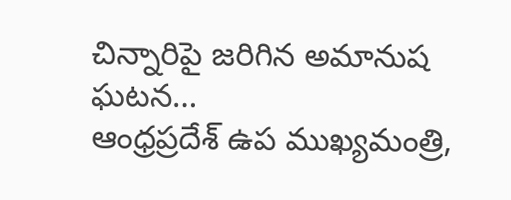చిన్నారిపై జరిగిన అమానుష ఘటన…
ఆంధ్రప్రదేశ్ ఉప ముఖ్యమంత్రి,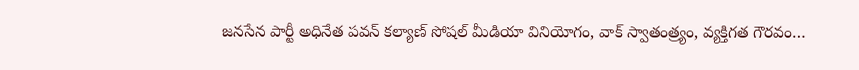జనసేన పార్టీ అధినేత పవన్ కల్యాణ్ సోషల్ మీడియా వినియోగం, వాక్ స్వాతంత్ర్యం, వ్యక్తిగత గౌరవం…